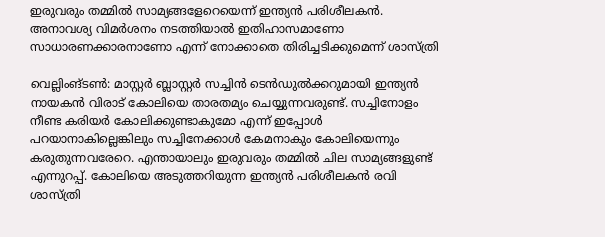ഇരുവരും തമ്മില്‍ സാമ്യങ്ങളേറെയെന്ന് ഇന്ത്യന്‍ പരിശീലകന്‍. അനാവശ്യ വിമര്‍ശനം നടത്തിയാല്‍ ഇതിഹാസമാണോ സാധാരണക്കാരനാണോ എന്ന് നോക്കാതെ തിരിച്ചടിക്കുമെന്ന് ശാസ്ത്രി

വെല്ലിംങ്ടണ്‍: മാസ്റ്റര്‍ ബ്ലാസ്റ്റര്‍ സച്ചിന്‍ ടെന്‍ഡുല്‍ക്കറുമായി ഇന്ത്യന്‍ നായകന്‍ വിരാട് കോലിയെ താരതമ്യം ചെയ്യുന്നവരുണ്ട്. സച്ചിനോളം നീണ്ട കരിയര്‍ കോലിക്കുണ്ടാകുമോ എന്ന് ഇപ്പോള്‍ പറയാനാകില്ലെങ്കിലും സച്ചിനേക്കാള്‍ കേമനാകും കോലിയെന്നും കരുതുന്നവരേറെ. എന്തായാലും ഇരുവരും തമ്മില്‍ ചില സാമ്യങ്ങളുണ്ട് എന്നുറപ്പ്. കോലിയെ അടുത്തറിയുന്ന ഇന്ത്യന്‍ പരിശീലകന്‍ രവി ശാസ്ത്രി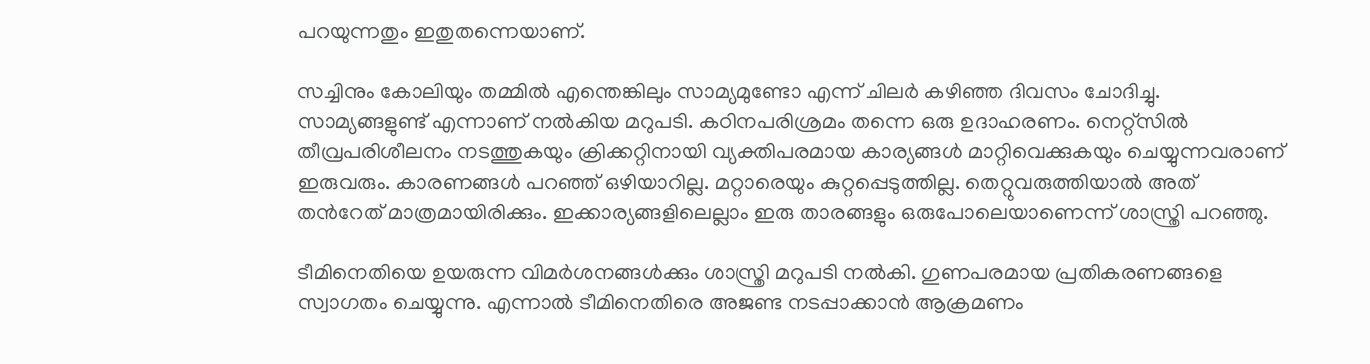പറയുന്നതും ഇതുതന്നെയാണ്.

സച്ചിനും കോലിയും തമ്മില്‍ എന്തെങ്കിലും സാമ്യമുണ്ടോ എന്ന് ചിലര്‍ കഴിഞ്ഞ ദിവസം ചോദിച്ചു. സാമ്യങ്ങളുണ്ട് എന്നാണ് നല്‍കിയ മറുപടി. കഠിനപരിശ്രമം തന്നെ ഒരു ഉദാഹരണം. നെറ്റ്‌സില്‍ തീവ്രപരിശീലനം നടത്തുകയും ക്രിക്കറ്റിനായി വ്യക്തിപരമായ കാര്യങ്ങള്‍ മാറ്റിവെക്കുകയും ചെയ്യുന്നവരാണ് ഇരുവരും. കാരണങ്ങള്‍ പറഞ്ഞ് ഒഴിയാറില്ല. മറ്റാരെയും കുറ്റപ്പെടുത്തില്ല. തെറ്റുവരുത്തിയാല്‍ അത് തന്‍റേത് മാത്രമായിരിക്കും. ഇക്കാര്യങ്ങളിലെല്ലാം ഇരു താരങ്ങളും ഒരുപോലെയാണെന്ന് ശാസ്ത്രി പറഞ്ഞു.

ടീമിനെതിയെ ഉയരുന്ന വിമര്‍ശനങ്ങള്‍ക്കും ശാസ്ത്രി മറുപടി നല്‍കി. ഗുണപരമായ പ്രതികരണങ്ങളെ സ്വാഗതം ചെയ്യുന്നു. എന്നാല്‍ ടീമിനെതിരെ അ‍ജണ്ട നടപ്പാക്കാന്‍ ആക്രമണം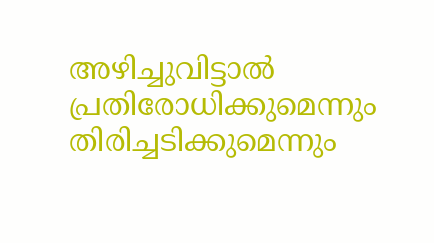അഴിച്ചുവിട്ടാല്‍ പ്രതിരോധിക്കുമെന്നും തിരിച്ചടിക്കുമെന്നും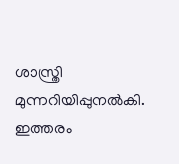ശാസ്ത്രി മുന്നറിയിപ്പുനല്‍കി. ഇത്തരം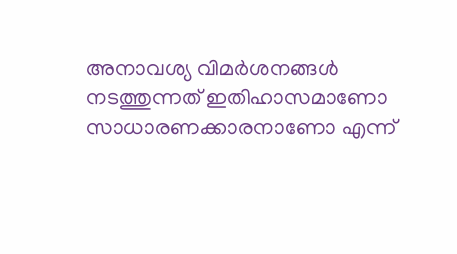അനാവശ്യ വിമര്‍ശനങ്ങള്‍ നടത്തുന്നത് ഇതിഹാസമാണോ സാധാരണക്കാരനാണോ എന്ന്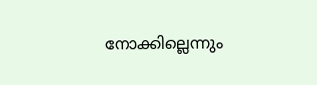നോക്കില്ലെന്നും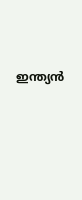ഇന്ത്യന്‍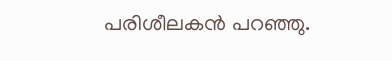പരിശീലകന്‍ പറഞ്ഞു.